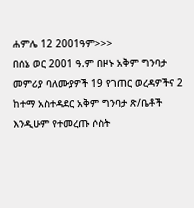ሐምሌ 12 2001ዓም>>>
በሰኔ ወር 2001 ዓ.ም በዞኑ አቅም ግንባታ መምሪያ ባለሙያዎች 19 የገጠር ወረዳዎችና 2 ከተማ አስተዳደር አቅም ግንባታ ጽ/ቤቶች እንዲሁም የተመረጡ ሶስት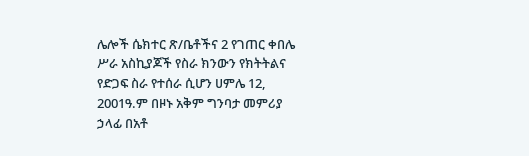ሌሎች ሴክተር ጽ/ቤቶችና 2 የገጠር ቀበሌ ሥራ አስኪያጆች የስራ ክንውን የክትትልና የድጋፍ ስራ የተሰራ ሲሆን ሀምሌ 12, 2001ዓ.ም በዞኑ አቅም ግንባታ መምሪያ ኃላፊ በአቶ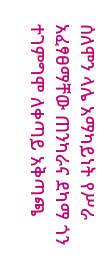ሰለሞን ላሌ አማካይነት የሥራ አፈፃፀማቸው ጠንካራና ደካማ ጎን ተገምግሞ ለቀጣይ አቅጣጫ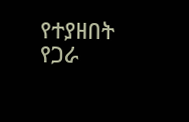የተያዘበት የጋራ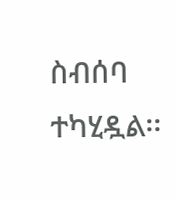ስብሰባ ተካሂዷል፡፡